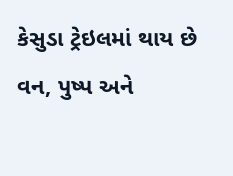કેસુડા ટ્રેઇલમાં થાય છે વન, પુષ્પ અને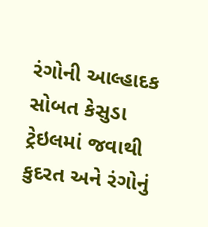રંગોની આલ્હાદક સોબત કેસુડા ટ્રેઇલમાં જવાથી કુદરત અને રંગોનું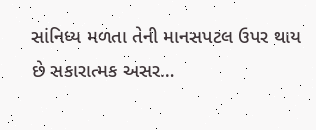સાંનિધ્ય મળતા તેની માનસપટલ ઉપર થાય છે સકારાત્મક અસર…